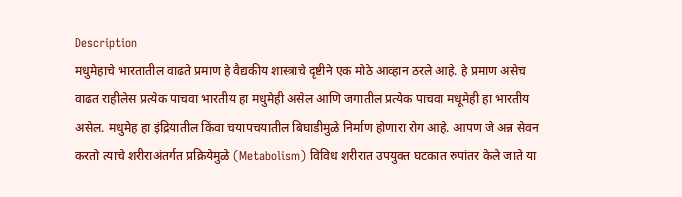Description
मधुमेहाचे भारतातील वाढते प्रमाण हे वैद्यकीय शास्त्राचे दृष्टीने एक मोठे आव्हान ठरले आहे. हे प्रमाण असेच वाढत राहीलेस प्रत्येक पाचवा भारतीय हा मधुमेही असेल आणि जगातील प्रत्येक पाचवा मधूमेही हा भारतीय असेल. मधुमेह हा इंद्रियातील किंवा चयापचयातील बिघाडीमुळे निर्माण होणारा रोग आहे. आपण जे अन्न सेवन करतो त्याचे शरीराअंतर्गत प्रक्रियेमुळे (Metabolism) विविध शरीरात उपयुक्त घटकात रुपांतर केले जाते या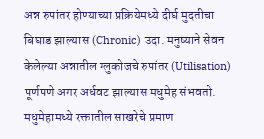अन्न रुपांतर होण्याच्या प्रक्रियेमध्ये दीर्घ मुदतीचा बिघाड झाल्यास (Chronic) उदा. मनुष्याने सेवन केलेल्या अन्नातील ग्लुकोजचे रुपांतर (Utilisation) पूर्णपणे अगर अर्धवट झाल्यास मधुमेह संभवतो. मधुमेहामध्ये रक्तातील साखरेचे प्रमाण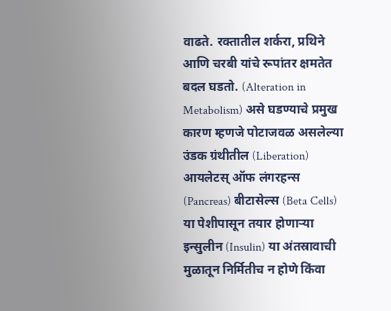वाढते. रक्तातील शर्करा, प्रथिने आणि चरबी यांचे रूपांतर क्षमतेत बदल घडतो. (Alteration in Metabolism) असे घडण्याचे प्रमुख कारण म्हणजे पोटाजवळ असलेल्या उंडक ग्रंथीतील (Liberation) आयलेटस् ऑफ लंगरहन्स (Pancreas) बीटासेल्स (Beta Cells) या पेशीपासून तयार होणाऱ्या इन्सुलीन (Insulin) या अंतस्रावाची मुळातून निर्मितीच न होणे किंवा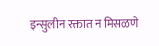इन्सुलीन रक्तात न मिसळणे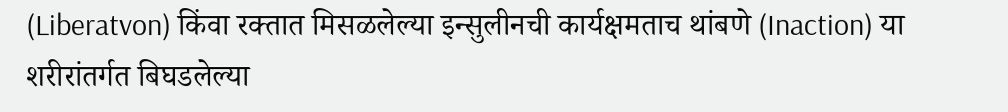(Liberatvon) किंवा रक्तात मिसळलेल्या इन्सुलीनची कार्यक्षमताच थांबणे (Inaction) या शरीरांतर्गत बिघडलेल्या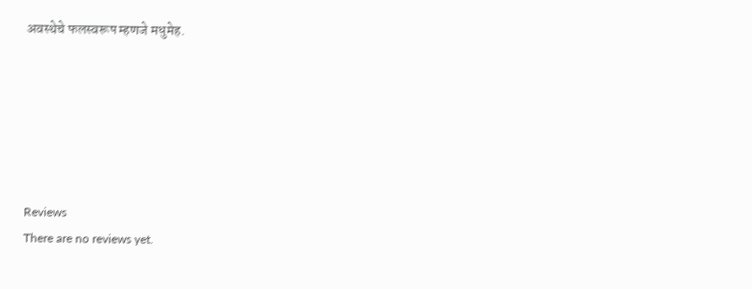अवस्थेचे फलस्वरूप म्हणजे मधुमेह.






Reviews
There are no reviews yet.